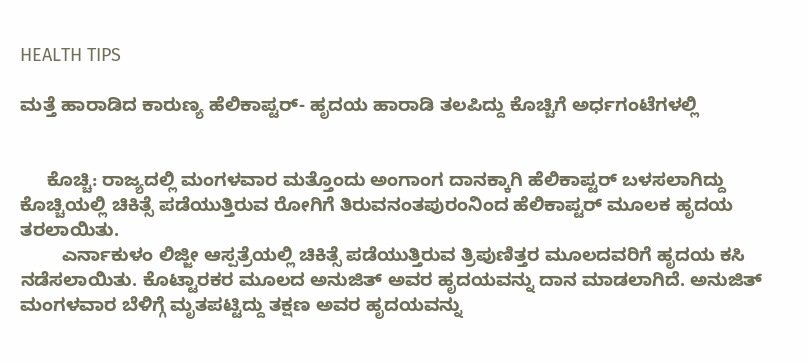HEALTH TIPS

ಮತ್ತೆ ಹಾರಾಡಿದ ಕಾರುಣ್ಯ ಹೆಲಿಕಾಪ್ಟರ್- ಹೃದಯ ಹಾರಾಡಿ ತಲಪಿದ್ದು ಕೊಚ್ಚಿಗೆ ಅರ್ಧಗಂಟೆಗಳಲ್ಲಿ


     ಕೊಚ್ಚಿ: ರಾಜ್ಯದಲ್ಲಿ ಮಂಗಳವಾರ ಮತ್ತೊಂದು ಅಂಗಾಂಗ ದಾನಕ್ಕಾಗಿ ಹೆಲಿಕಾಪ್ಟರ್ ಬಳಸಲಾಗಿದ್ದು  ಕೊಚ್ಚಿಯಲ್ಲಿ ಚಿಕಿತ್ಸೆ ಪಡೆಯುತ್ತಿರುವ ರೋಗಿಗೆ ತಿರುವನಂತಪುರಂನಿಂದ ಹೆಲಿಕಾಪ್ಟರ್ ಮೂಲಕ ಹೃದಯ ತರಲಾಯಿತು.
        ಎರ್ನಾಕುಳಂ ಲಿಜ್ಜೀ ಆಸ್ಪತ್ರೆಯಲ್ಲಿ ಚಿಕಿತ್ಸೆ ಪಡೆಯುತ್ತಿರುವ ತ್ರಿಪುಣಿತ್ತರ ಮೂಲದವರಿಗೆ ಹೃದಯ ಕಸಿ ನಡೆಸಲಾಯಿತು. ಕೊಟ್ಟಾರಕರ ಮೂಲದ ಅನುಜಿತ್ ಅವರ ಹೃದಯವನ್ನು ದಾನ ಮಾಡಲಾಗಿದೆ. ಅನುಜಿತ್ ಮಂಗಳವಾರ ಬೆಳಿಗ್ಗೆ ಮೃತಪಟ್ಟಿದ್ದು ತಕ್ಷಣ ಅವರ ಹೃದಯವನ್ನು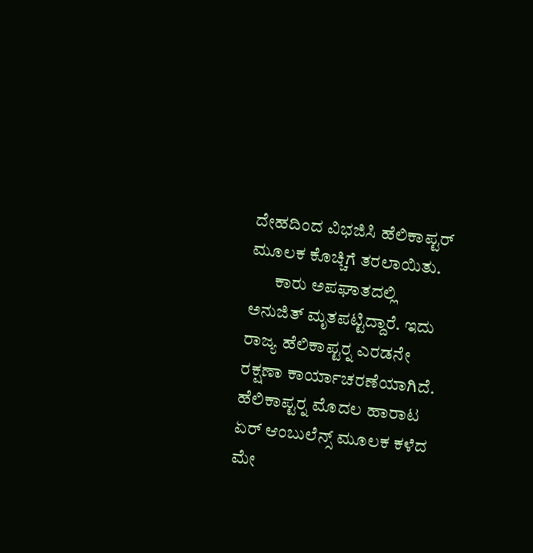ದೇಹದಿಂದ ವಿಭಜಿಸಿ ಹೆಲಿಕಾಪ್ಟರ್ ಮೂಲಕ ಕೊಚ್ಚಿಗೆ ತರಲಾಯಿತು.
       ಕಾರು ಅಪಘಾತದಲ್ಲಿ ಅನುಜಿತ್ ಮೃತಪಟ್ಟಿದ್ದಾರೆ. ಇದು ರಾಜ್ಯ ಹೆಲಿಕಾಪ್ಟರ್‍ನ ಎರಡನೇ ರಕ್ಷಣಾ ಕಾರ್ಯಾಚರಣೆಯಾಗಿದೆ. ಹೆಲಿಕಾಪ್ಟರ್‍ನ ಮೊದಲ ಹಾರಾಟ ಏರ್ ಆಂಬುಲೆನ್ಸ್ ಮೂಲಕ ಕಳೆದ ಮೇ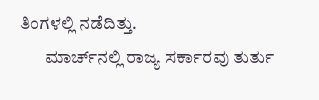ತಿಂಗಳಲ್ಲಿ ನಡೆದಿತ್ತು.
       ಮಾರ್ಚ್‍ನಲ್ಲಿ ರಾಜ್ಯ ಸರ್ಕಾರವು ತುರ್ತು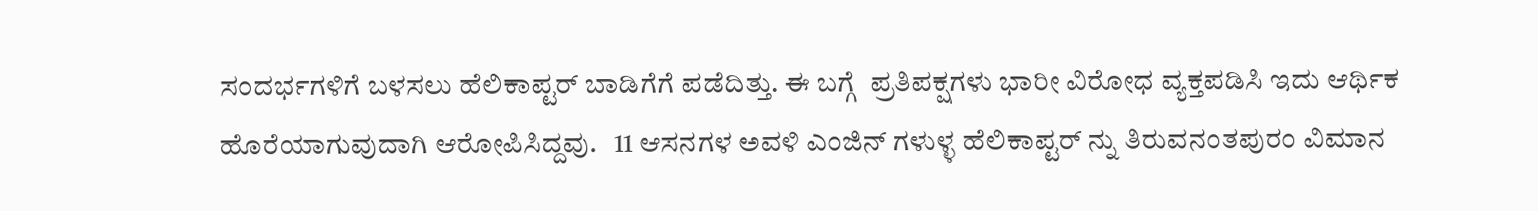ಸಂದರ್ಭಗಳಿಗೆ ಬಳಸಲು ಹೆಲಿಕಾಪ್ಟರ್ ಬಾಡಿಗೆಗೆ ಪಡೆದಿತ್ತು. ಈ ಬಗ್ಗೆ  ಪ್ರತಿಪಕ್ಷಗಳು ಭಾರೀ ವಿರೋಧ ವ್ಯಕ್ತಪಡಿಸಿ ಇದು ಆರ್ಥಿಕ ಹೊರೆಯಾಗುವುದಾಗಿ ಆರೋಪಿಸಿದ್ದವು.   11 ಆಸನಗಳ ಅವಳಿ ಎಂಜಿನ್ ಗಳುಳ್ಳ ಹೆಲಿಕಾಪ್ಟರ್ ನ್ನು ತಿರುವನಂತಪುರಂ ವಿಮಾನ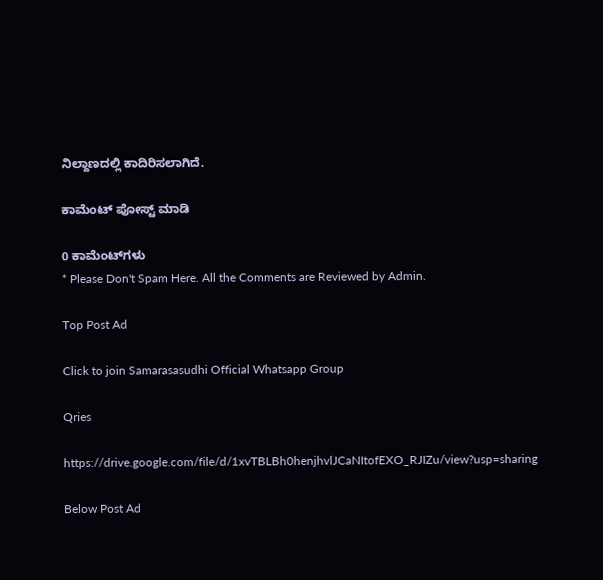ನಿಲ್ದಾಣದಲ್ಲಿ ಕಾದಿರಿಸಲಾಗಿದೆ.

ಕಾಮೆಂಟ್‌‌ ಪೋಸ್ಟ್‌ ಮಾಡಿ

0 ಕಾಮೆಂಟ್‌ಗಳು
* Please Don't Spam Here. All the Comments are Reviewed by Admin.

Top Post Ad

Click to join Samarasasudhi Official Whatsapp Group

Qries

https://drive.google.com/file/d/1xvTBLBh0henjhvlJCaNItofEXO_RJIZu/view?usp=sharing

Below Post Ad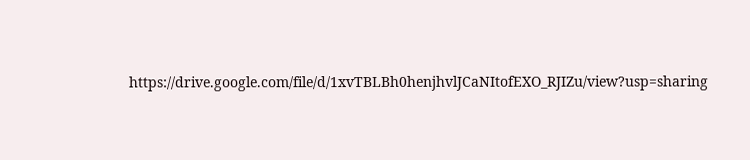https://drive.google.com/file/d/1xvTBLBh0henjhvlJCaNItofEXO_RJIZu/view?usp=sharing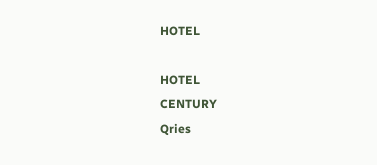HOTEL

HOTEL
CENTURY
Qries